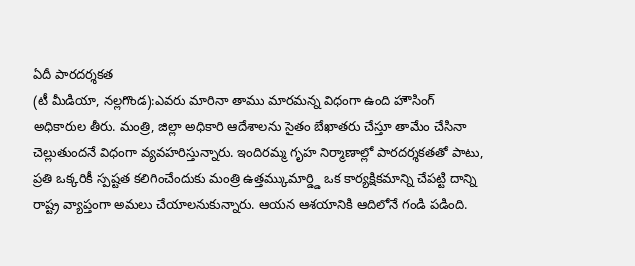ఏదీ పారదర్శకత
(టీ మీడియా, నల్లగొండ):ఎవరు మారినా తాము మారమన్న విధంగా ఉంది హౌసింగ్ అధికారుల తీరు. మంత్రి, జిల్లా అధికారి ఆదేశాలను సైతం బేఖాతరు చేస్తూ తామేం చేసినా చెల్లుతుందనే విధంగా వ్యవహరిస్తున్నారు. ఇందిరమ్మ గృహ నిర్మాణాల్లో పారదర్శకతతో పాటు, ప్రతి ఒక్కరికీ స్పష్టత కలిగించేందుకు మంత్రి ఉత్తమ్కుమార్డ్డి ఒక కార్యక్షికమాన్ని చేపట్టి దాన్ని రాష్ట్ర వ్యాప్తంగా అమలు చేయాలనుకున్నారు. ఆయన ఆశయానికి ఆదిలోనే గండి పడింది.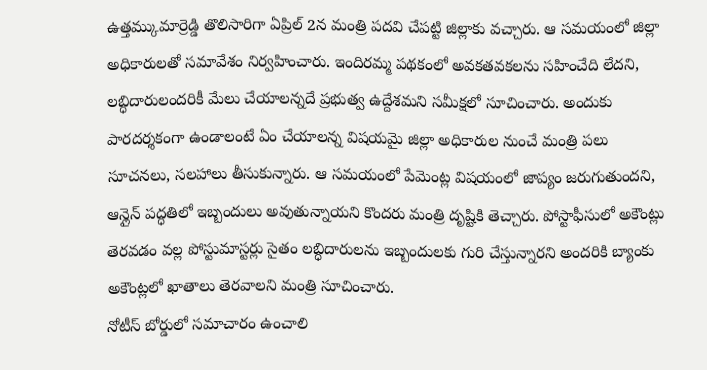ఉత్తమ్కుమార్రెడ్డి తొలిసారిగా ఏప్రిల్ 2న మంత్రి పదవి చేపట్టి జిల్లాకు వచ్చారు. ఆ సమయంలో జిల్లా అధికారులతో సమావేశం నిర్వహించారు. ఇందిరమ్మ పథకంలో అవకతవకలను సహించేది లేదని, లబ్ధిదారులందరికీ మేలు చేయాలన్నదే ప్రభుత్వ ఉద్దేశమని సమీక్షలో సూచించారు. అందుకు పారదర్శకంగా ఉండాలంటే ఏం చేయాలన్న విషయమై జిల్లా అధికారుల నుంచే మంత్రి పలు సూచనలు, సలహాలు తీసుకున్నారు. ఆ సమయంలో పేమెంట్ల విషయంలో జాప్యం జరుగుతుందని, ఆన్లైన్ పద్ధతిలో ఇబ్బందులు అవుతున్నాయని కొందరు మంత్రి దృష్టికి తెచ్చారు. పోస్టాఫీసులో అకౌంట్లు తెరవడం వల్ల పోస్టుమాస్టర్లు సైతం లబ్ధిదారులను ఇబ్బందులకు గురి చేస్తున్నారని అందరికి బ్యాంకు అకౌంట్లలో ఖాతాలు తెరవాలని మంత్రి సూచించారు.
నోటీస్ బోర్డులో సమాచారం ఉంచాలి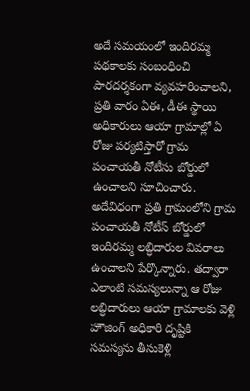అదే సమయంలో ఇందిరమ్మ పథకాలకు సంబంధించి పారదర్శకంగా వ్యవహరించాలని, ప్రతి వారం ఏఈ, డీఈ స్థాయి అధికారులు ఆయా గ్రామాల్లో ఏ రోజు పర్యటిస్తారో గ్రామ పంచాయతీ నోటీసు బోర్డులో ఉంచాలని సూచించారు. అదేవిధంగా ప్రతి గ్రామంలోని గ్రామ పంచాయతీ నోటీస్ బోర్డులో ఇందిరమ్మ లబ్ధిదారుల వివరాలు ఉంచాలని పేర్కొన్నారు. తద్వారా ఎలాంటి సమస్యలున్నా ఆ రోజు లబ్ధిదారులు ఆయా గ్రామాలకు వెళ్లి హౌజింగ్ అధికారి దృష్టికి సమస్యను తీసుకెళ్లి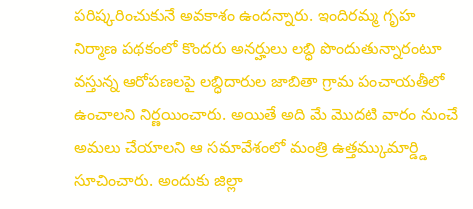పరిష్కరించుకునే అవకాశం ఉందన్నారు. ఇందిరమ్మ గృహ నిర్మాణ పథకంలో కొందరు అనర్హులు లబ్ధి పొందుతున్నారంటూ వస్తున్న ఆరోపణలపై లబ్ధిదారుల జాబితా గ్రామ పంచాయతీలో ఉంచాలని నిర్ణయించారు. అయితే అది మే మొదటి వారం నుంచే అమలు చేయాలని ఆ సమావేశంలో మంత్రి ఉత్తమ్కుమార్డ్డి సూచించారు. అందుకు జిల్లా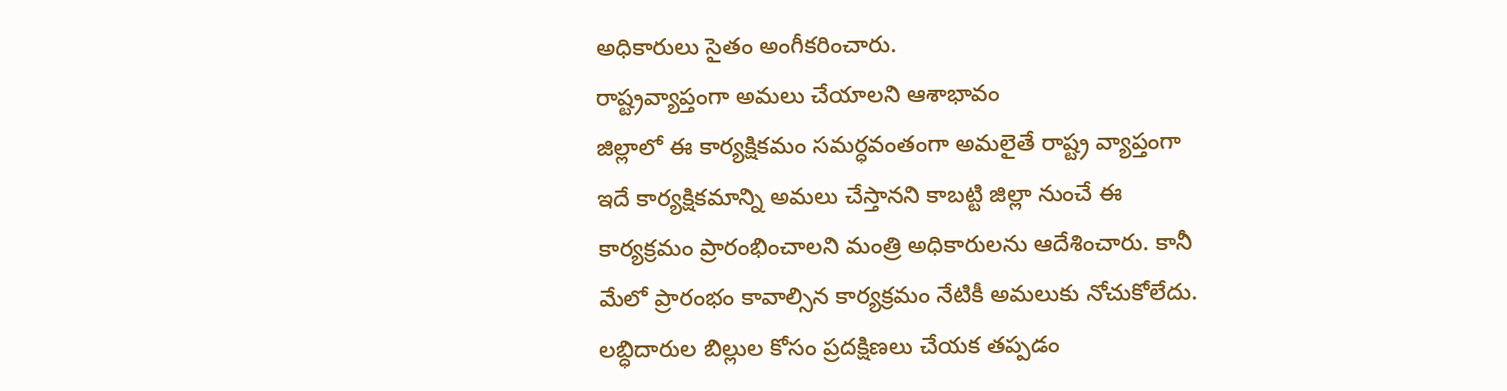అధికారులు సైతం అంగీకరించారు.
రాష్ట్రవ్యాప్తంగా అమలు చేయాలని ఆశాభావం
జిల్లాలో ఈ కార్యక్షికమం సమర్ధవంతంగా అమలైతే రాష్ట్ర వ్యాప్తంగా ఇదే కార్యక్షికమాన్ని అమలు చేస్తానని కాబట్టి జిల్లా నుంచే ఈ కార్యక్రమం ప్రారంభించాలని మంత్రి అధికారులను ఆదేశించారు. కానీ మేలో ప్రారంభం కావాల్సిన కార్యక్రమం నేటికీ అమలుకు నోచుకోలేదు. లబ్ధిదారుల బిల్లుల కోసం ప్రదక్షిణలు చేయక తప్పడం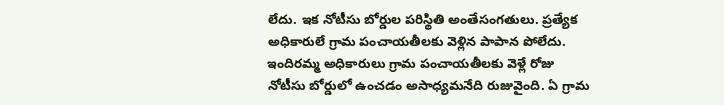లేదు. ఇక నోటీసు బోర్డుల పరిస్థితి అంతేసంగతులు. ప్రత్యేక అధికారులే గ్రామ పంచాయతీలకు వెళ్లిన పాపాన పోలేదు. ఇందిరమ్మ అధికారులు గ్రామ పంచాయతీలకు వెళ్లే రోజు నోటీసు బోర్డులో ఉంచడం అసాధ్యమనేది రుజువైంది. ఏ గ్రామ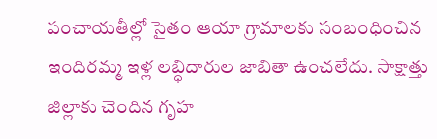పంచాయతీల్లో సైతం ఆయా గ్రామాలకు సంబంధించిన ఇందిరమ్మ ఇళ్ల లబ్ధిదారుల జాబితా ఉంచలేదు. సాక్షాత్తు జిల్లాకు చెందిన గృహ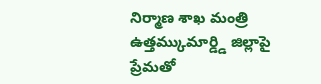నిర్మాణ శాఖ మంత్రి ఉత్తమ్కుమార్డ్డి జిల్లాపై ప్రేమతో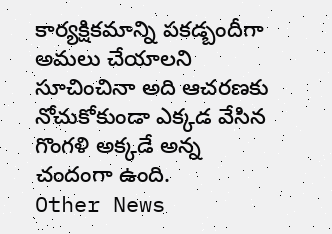కార్యక్షికమాన్ని పకడ్బందీగా అమలు చేయాలని సూచించినా అది ఆచరణకు నోచుకోకుండా ఎక్కడ వేసిన గొంగళి అక్కడే అన్న చందంగా ఉంది.
Other News